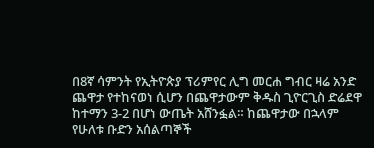በ8ኛ ሳምንት የኢትዮጵያ ፕሪምየር ሊግ መርሐ ግብር ዛሬ አንድ ጨዋታ የተከናወነ ሲሆን በጨዋታውም ቅዱስ ጊዮርጊስ ድሬደዋ ከተማን 3-2 በሆነ ውጤት አሸንፏል። ከጨዋታው በኋላም የሁለቱ ቡድን አሰልጣኞች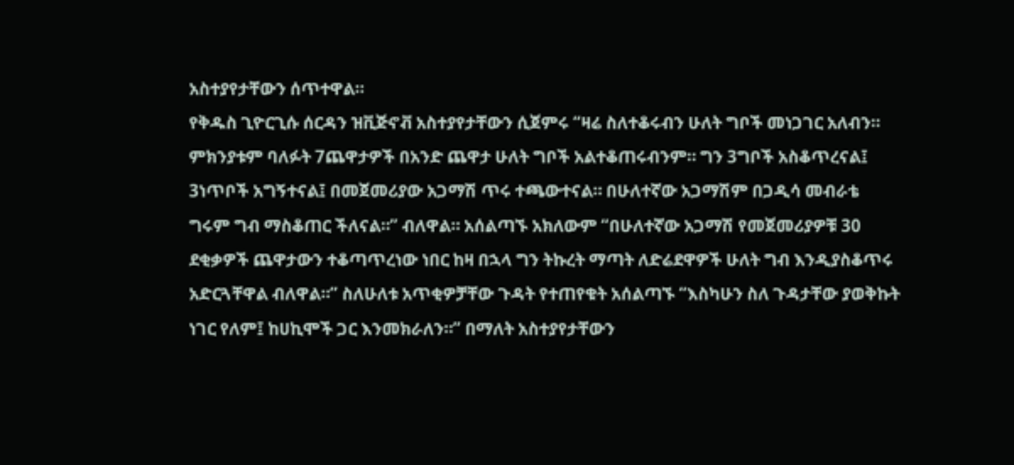አስተያየታቸውን ሰጥተዋል።
የቅዱስ ጊዮርጊሱ ሰርዳን ዝቪጅኖቭ አስተያየታቸውን ሲጀምሩ “ዛሬ ስለተቆሩብን ሁለት ግቦች መነጋገር አለብን። ምክንያቱም ባለፉት 7ጨዋታዎች በአንድ ጨዋታ ሁለት ግቦች አልተቆጠሩብንም። ግን 3ግቦች አስቆጥረናል፤ 3ነጥቦች አግኝተናል፤ በመጀመሪያው አጋማሽ ጥሩ ተጫውተናል። በሁለተኛው አጋማሽም በጋዲሳ መብራቴ ግሩም ግብ ማስቆጠር ችለናል።” ብለዋል። አሰልጣኙ አክለውም “በሁለተኛው አጋማሽ የመጀመሪያዎቹ 30 ደቂቃዎች ጨዋታውን ተቆጣጥረነው ነበር ከዛ በኋላ ግን ትኩረት ማጣት ለድሬደዋዎች ሁለት ግብ እንዲያስቆጥሩ አድርጓቸዋል ብለዋል።” ስለሁለቱ አጥቂዎቻቸው ጉዳት የተጠየቁት አሰልጣኙ “እስካሁን ስለ ጉዳታቸው ያወቅኩት ነገር የለም፤ ከሀኪሞች ጋር እንመክራለን።” በማለት አስተያየታቸውን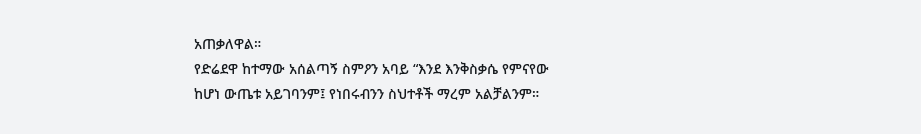አጠቃለዋል።
የድሬደዋ ከተማው አሰልጣኝ ስምዖን አባይ “እንደ እንቅስቃሴ የምናየው ከሆነ ውጤቱ አይገባንም፤ የነበሩብንን ስህተቶች ማረም አልቻልንም።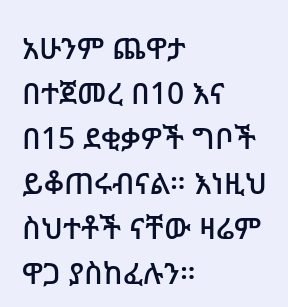አሁንም ጨዋታ በተጀመረ በ10 እና በ15 ደቂቃዎች ግቦች ይቆጠሩብናል። እነዚህ ስህተቶች ናቸው ዛሬም ዋጋ ያስከፈሉን።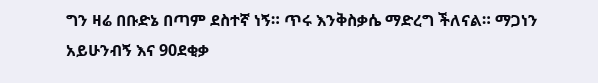ግን ዛሬ በቡድኔ በጣም ደስተኛ ነኝ። ጥሩ እንቅስቃሴ ማድረግ ችለናል። ማጋነን አይሁንብኝ እና 90ደቂቃ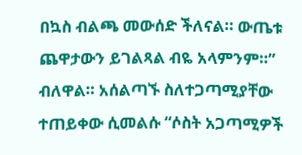በኳስ ብልጫ መውሰድ ችለናል። ውጤቱ ጨዋታውን ይገልጻል ብዬ አላምንም።” ብለዋል። አሰልጣኙ ስለተጋጣሚያቸው ተጠይቀው ሲመልሱ “ሶስት አጋጣሚዎች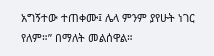አግኝተው ተጠቀሙ፤ ሌላ ምንም ያየሁት ነገር የለም።” በማለት መልሰዋል።